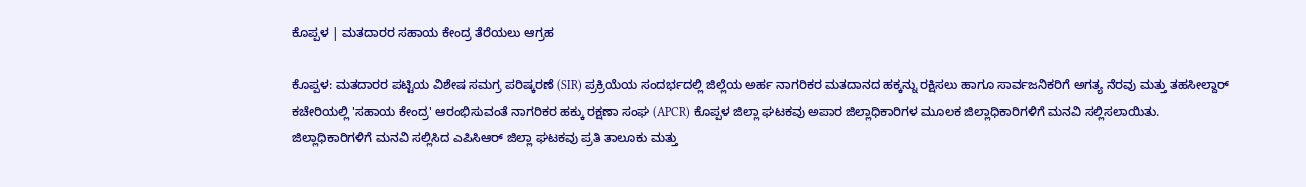ಕೊಪ್ಪಳ | ಮತದಾರರ ಸಹಾಯ ಕೇಂದ್ರ ತೆರೆಯಲು ಆಗ್ರಹ

ಕೊಪ್ಪಳ: ಮತದಾರರ ಪಟ್ಟಿಯ ವಿಶೇಷ ಸಮಗ್ರ ಪರಿಷ್ಕರಣೆ (SIR) ಪ್ರಕ್ರಿಯೆಯ ಸಂದರ್ಭದಲ್ಲಿ ಜಿಲ್ಲೆಯ ಅರ್ಹ ನಾಗರಿಕರ ಮತದಾನದ ಹಕ್ಕನ್ನು ರಕ್ಷಿಸಲು ಹಾಗೂ ಸಾರ್ವಜನಿಕರಿಗೆ ಅಗತ್ಯ ನೆರವು ಮತ್ತು ತಹಸೀಲ್ದಾರ್ ಕಚೇರಿಯಲ್ಲಿ 'ಸಹಾಯ ಕೇಂದ್ರ' ಆರಂಭಿಸುವಂತೆ ನಾಗರಿಕರ ಹಕ್ಕು ರಕ್ಷಣಾ ಸಂಘ (APCR) ಕೊಪ್ಪಳ ಜಿಲ್ಲಾ ಘಟಕವು ಅಪಾರ ಜಿಲ್ಲಾಧಿಕಾರಿಗಳ ಮೂಲಕ ಜಿಲ್ಲಾಧಿಕಾರಿಗಳಿಗೆ ಮನವಿ ಸಲ್ಲಿಸಲಾಯಿತು.
ಜಿಲ್ಲಾಧಿಕಾರಿಗಳಿಗೆ ಮನವಿ ಸಲ್ಲಿಸಿದ ಎಪಿಸಿಆರ್ ಜಿಲ್ಲಾ ಘಟಕವು ಪ್ರತಿ ತಾಲೂಕು ಮತ್ತು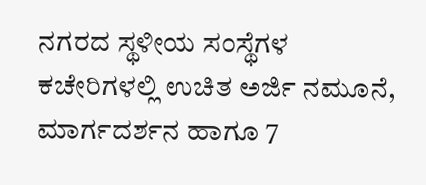ನಗರದ ಸ್ಥಳೀಯ ಸಂಸ್ಥೆಗಳ ಕಚೇರಿಗಳಲ್ಲಿ ಉಚಿತ ಅರ್ಜಿ ನಮೂನೆ, ಮಾರ್ಗದರ್ಶನ ಹಾಗೂ 7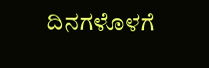ದಿನಗಳೊಳಗೆ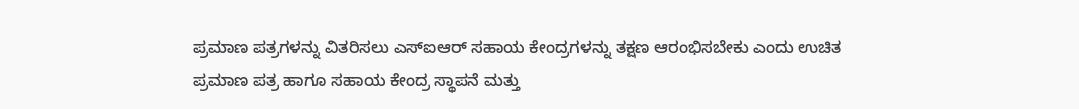ಪ್ರಮಾಣ ಪತ್ರಗಳನ್ನು ವಿತರಿಸಲು ಎಸ್ಐಆರ್ ಸಹಾಯ ಕೇಂದ್ರಗಳನ್ನು ತಕ್ಷಣ ಆರಂಭಿಸಬೇಕು ಎಂದು ಉಚಿತ ಪ್ರಮಾಣ ಪತ್ರ ಹಾಗೂ ಸಹಾಯ ಕೇಂದ್ರ ಸ್ಥಾಪನೆ ಮತ್ತು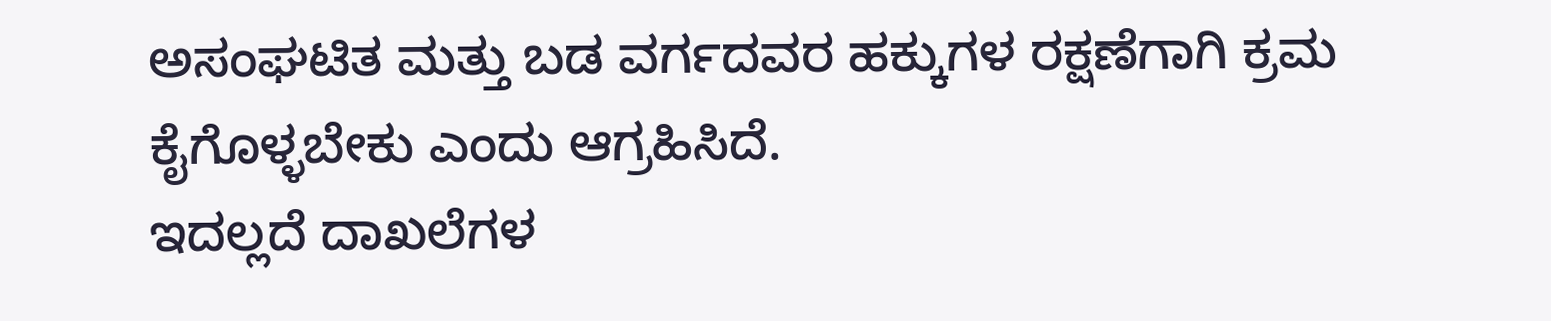ಅಸಂಘಟಿತ ಮತ್ತು ಬಡ ವರ್ಗದವರ ಹಕ್ಕುಗಳ ರಕ್ಷಣೆಗಾಗಿ ಕ್ರಮ ಕೈಗೊಳ್ಳಬೇಕು ಎಂದು ಆಗ್ರಹಿಸಿದೆ.
ಇದಲ್ಲದೆ ದಾಖಲೆಗಳ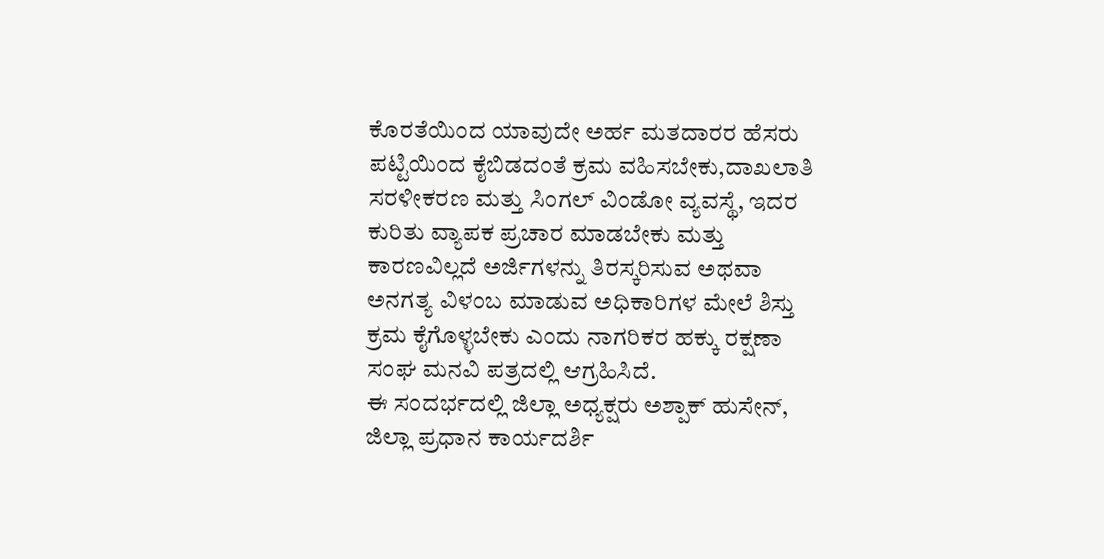ಕೊರತೆಯಿಂದ ಯಾವುದೇ ಅರ್ಹ ಮತದಾರರ ಹೆಸರು ಪಟ್ಟಿಯಿಂದ ಕೈಬಿಡದಂತೆ ಕ್ರಮ ವಹಿಸಬೇಕು,ದಾಖಲಾತಿ ಸರಳೀಕರಣ ಮತ್ತು ಸಿಂಗಲ್ ವಿಂಡೋ ವ್ಯವಸ್ಥೆ, ಇದರ ಕುರಿತು ವ್ಯಾಪಕ ಪ್ರಚಾರ ಮಾಡಬೇಕು ಮತ್ತು ಕಾರಣವಿಲ್ಲದೆ ಅರ್ಜಿಗಳನ್ನು ತಿರಸ್ಕರಿಸುವ ಅಥವಾ ಅನಗತ್ಯ ವಿಳಂಬ ಮಾಡುವ ಅಧಿಕಾರಿಗಳ ಮೇಲೆ ಶಿಸ್ತು ಕ್ರಮ ಕೈಗೊಳ್ಳಬೇಕು ಎಂದು ನಾಗರಿಕರ ಹಕ್ಕು ರಕ್ಷಣಾ ಸಂಘ ಮನವಿ ಪತ್ರದಲ್ಲಿ ಆಗ್ರಹಿಸಿದೆ.
ಈ ಸಂದರ್ಭದಲ್ಲಿ ಜಿಲ್ಲಾ ಅಧ್ಯಕ್ಷರು ಅಶ್ಪಾಕ್ ಹುಸೇನ್, ಜಿಲ್ಲಾ ಪ್ರಧಾನ ಕಾರ್ಯದರ್ಶಿ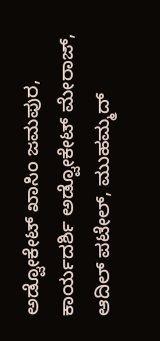ಅಡ್ವೋಕೇಟ್ ಖಾಸಿಂ ಜಮಪುರ, ಕಾರ್ಯದರ್ಶಿ ಅಡ್ವೋಕೇಟ್ ಮೇರಾಜ್, ಆದಿಲ್ ಪಟೇಲ್, ಮುಹಮ್ಮದ್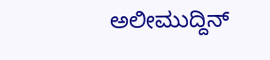ಅಲೀಮುದ್ದಿನ್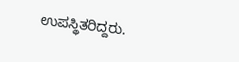ಉಪಸ್ಥಿತರಿದ್ದರು.